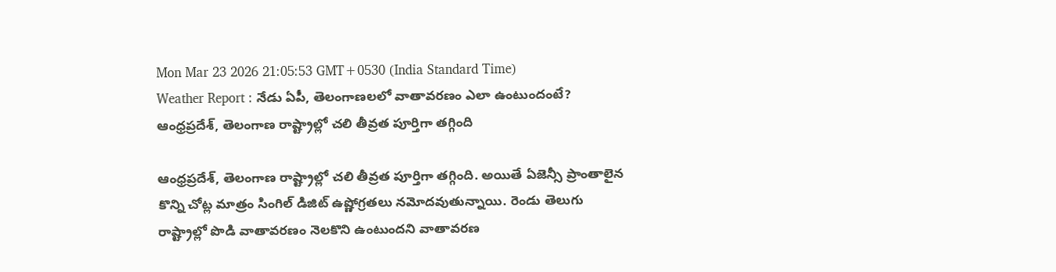Mon Mar 23 2026 21:05:53 GMT+0530 (India Standard Time)
Weather Report : నేడు ఏపీ, తెలంగాణలలో వాతావరణం ఎలా ఉంటుందంటే?
ఆంధ్రప్రదేశ్, తెలంగాణ రాష్ట్రాల్లో చలి తీవ్రత పూర్తిగా తగ్గింది

ఆంధ్రప్రదేశ్, తెలంగాణ రాష్ట్రాల్లో చలి తీవ్రత పూర్తిగా తగ్గింది. అయితే ఏజెన్సీ ప్రాంతాలైన కొన్ని చోట్ల మాత్రం సింగిల్ డిజిట్ ఉష్ణోగ్రతలు నమోదవుతున్నాయి. రెండు తెలుగు రాష్ట్రాల్లో పొడి వాతావరణం నెలకొని ఉంటుందని వాతావరణ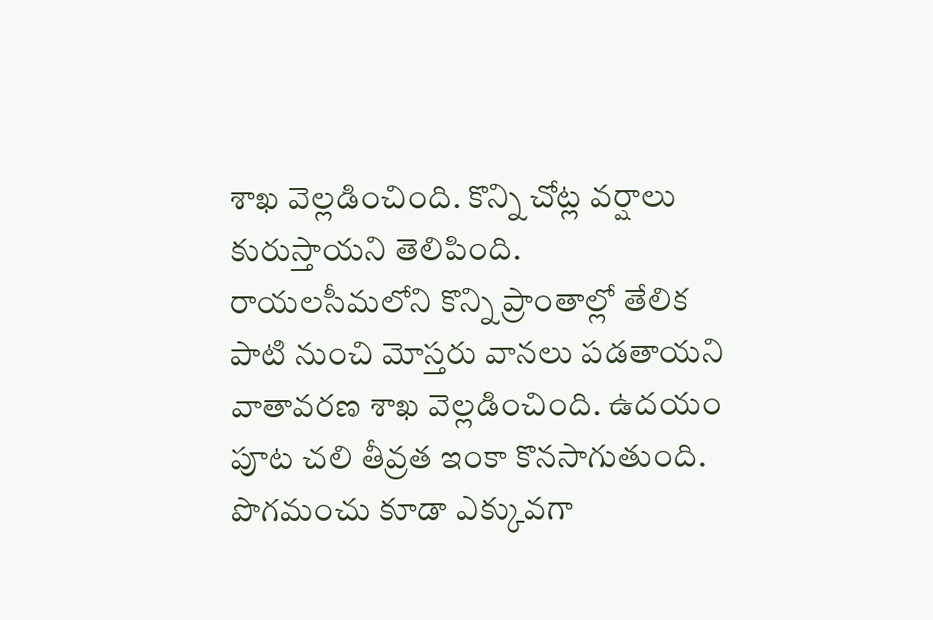శాఖ వెల్లడించింది. కొన్ని చోట్ల వర్షాలు కురుస్తాయని తెలిపింది. రాయలసీమలోని కొన్ని ప్రాంతాల్లో తేలిక పాటి నుంచి మోస్తరు వానలు పడతాయని వాతావరణ శాఖ వెల్లడించింది. ఉదయం పూట చలి తీవ్రత ఇంకా కొనసాగుతుంది. పొగమంచు కూడా ఎక్కువగా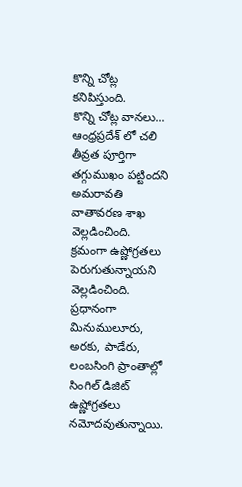కొన్ని చోట్ల కనిపిస్తుంది.
కొన్ని చోట్ల వానలు...
ఆంధ్రప్రదేశ్ లో చలి తీవ్రత పూర్తిగా తగ్గుముఖం పట్టిందని అమరావతి వాతావరణ శాఖ వెల్లడించింది. క్రమంగా ఉష్ణోగ్రతలు పెరుగుతున్నాయని వెల్లడించింది. ప్రధానంగా మినుములూరు, అరకు, పాడేరు, లంబసింగి ప్రాంతాల్లో సింగిల్ డిజిట్ ఉష్ణోగ్రతలు నమోదవుతున్నాయి.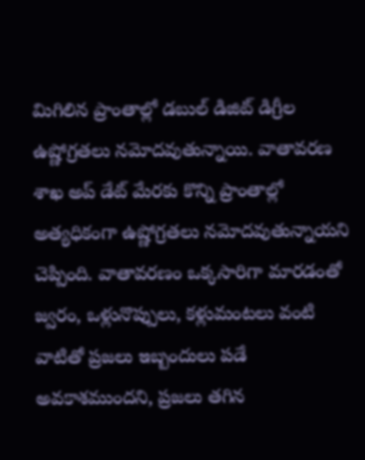మిగిలిన ప్రాంతాల్లో డబుల్ డిజిట్ డిగ్రీల ఉష్ణోగ్రతలు నమోదవుతున్నాయి. వాతావరణ శాఖ అప్ డేట్ మేరకు కొన్ని ప్రాంతాల్లో అత్యధికంగా ఉష్ణోగ్రతలు నమోదవుతున్నాయని చెప్పింది. వాతావరణం ఒక్కసారిగా మారడంతో జ్వరం, ఒళ్లునొప్పులు, కళ్లుమంటలు వంటి వాటితో ప్రజలు ఇబ్బందులు పడే అవకాశముందని, ప్రజలు తగిన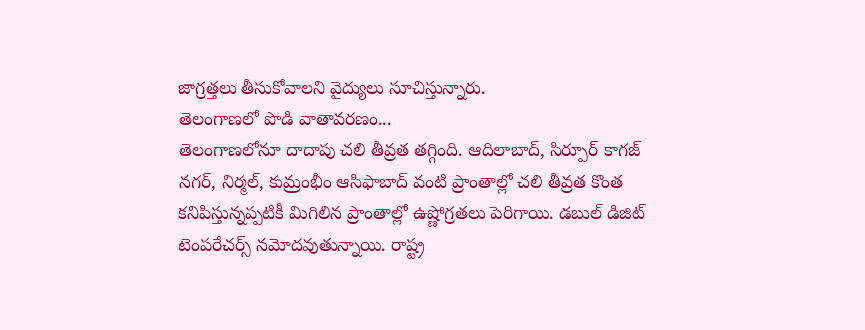జాగ్రత్తలు తీసుకోవాలని వైద్యులు సూచిస్తున్నారు.
తెలంగాణలో పొడి వాతావరణం...
తెలంగాణలోనూ దాదాపు చలి తీవ్రత తగ్గింది. ఆదిలాబాద్, సిర్పూర్ కాగజ్ నగర్, నిర్మల్, కుమ్రంభీం ఆసిఫాబాద్ వంటి ప్రాంతాల్లో చలి తీవ్రత కొంత కనిపిస్తున్నప్పటికీ మిగిలిన ప్రాంతాల్లో ఉష్ణోగ్రతలు పెరిగాయి. డబుల్ డిజిట్ టెంపరేచర్స్ నమోదవుతున్నాయి. రాష్ట్ర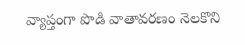వ్యాప్తంగా పొడి వాతావరణం నెలకొని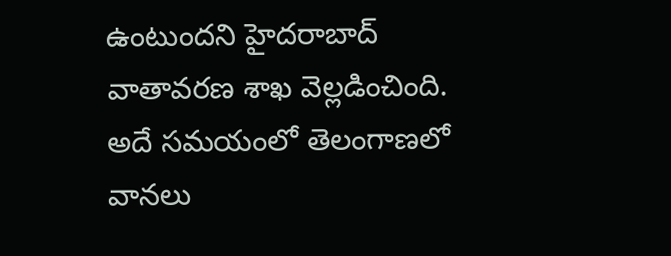ఉంటుందని హైదరాబాద్ వాతావరణ శాఖ వెల్లడించింది. అదే సమయంలో తెలంగాణలో వానలు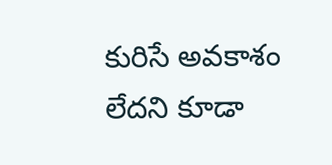కురిసే అవకాశం లేదని కూడా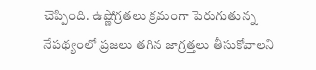చెప్పింది. ఉష్ణోగ్రతలు క్రమంగా పెరుగుతున్న నేపథ్యంలో ప్రజలు తగిన జాగ్రత్తలు తీసుకోవాలని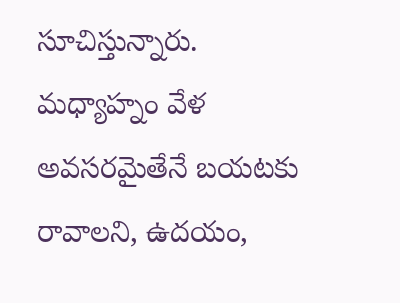సూచిస్తున్నారు. మధ్యాహ్నం వేళ అవసరమైతేనే బయటకు రావాలని, ఉదయం,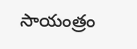సాయంత్రం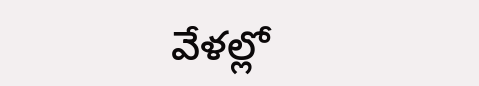వేళల్లో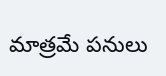మాత్రమే పనులు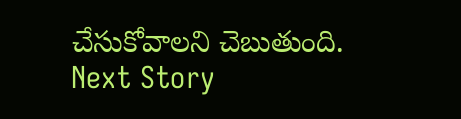చేసుకోవాలని చెబుతుంది.
Next Story